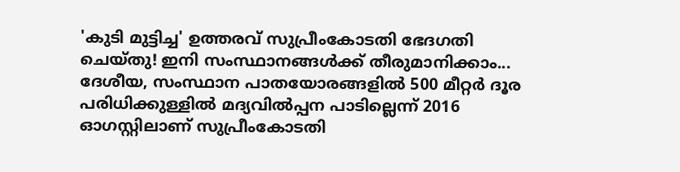'കുടി മുട്ടിച്ച' ഉത്തരവ് സുപ്രീംകോടതി ഭേദഗതി ചെയ്തു! ഇനി സംസ്ഥാനങ്ങൾക്ക് തീരുമാനിക്കാം...
ദേശീയ, സംസ്ഥാന പാതയോരങ്ങളിൽ 500 മീറ്റർ ദൂര പരിധിക്കുള്ളിൽ മദ്യവിൽപ്പന പാടില്ലെന്ന് 2016 ഓഗസ്റ്റിലാണ് സുപ്രീംകോടതി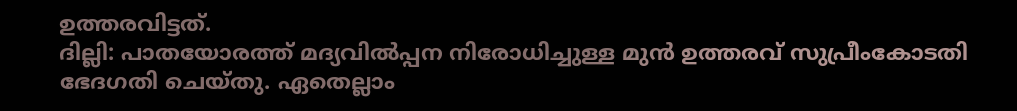ഉത്തരവിട്ടത്.
ദില്ലി: പാതയോരത്ത് മദ്യവിൽപ്പന നിരോധിച്ചുള്ള മുൻ ഉത്തരവ് സുപ്രീംകോടതി ഭേദഗതി ചെയ്തു. ഏതെല്ലാം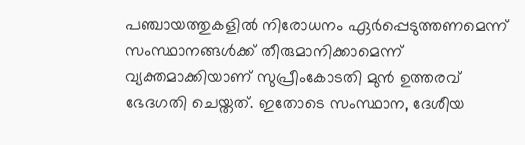പഞ്ചായത്തുകളിൽ നിരോധനം ഏർപ്പെടുത്തണമെന്ന് സംസ്ഥാനങ്ങൾക്ക് തീരുമാനിക്കാമെന്ന് വ്യക്തമാക്കിയാണ് സുപ്രീംകോടതി മുൻ ഉത്തരവ് ഭേദഗതി ചെയ്തത്. ഇതോടെ സംസ്ഥാന, ദേശീയ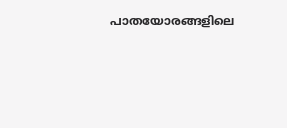പാതയോരങ്ങളിലെ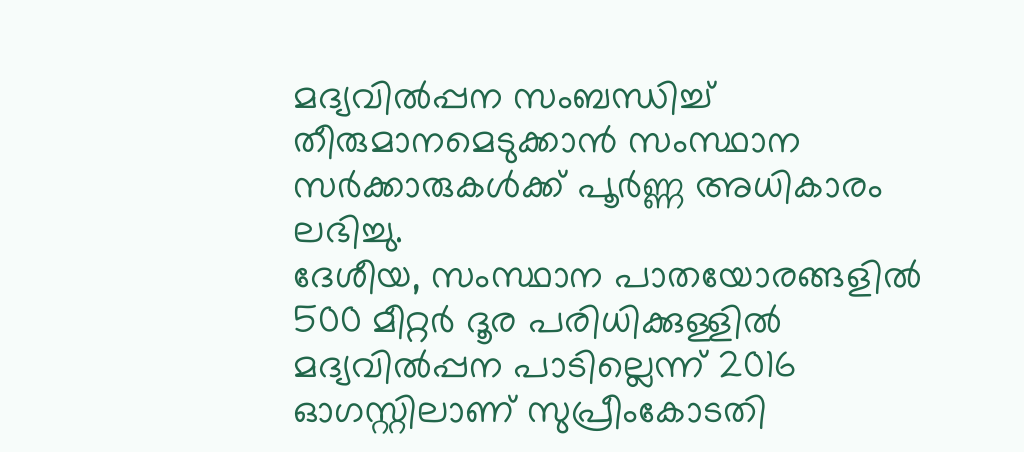മദ്യവിൽപ്പന സംബന്ധിച്ച് തീരുമാനമെടുക്കാൻ സംസ്ഥാന സർക്കാരുകൾക്ക് പൂർണ്ണ അധികാരം ലഭിച്ചു.
ദേശീയ, സംസ്ഥാന പാതയോരങ്ങളിൽ 500 മീറ്റർ ദൂര പരിധിക്കുള്ളിൽ മദ്യവിൽപ്പന പാടില്ലെന്ന് 2016 ഓഗസ്റ്റിലാണ് സുപ്രീംകോടതി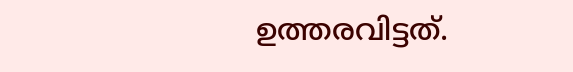ഉത്തരവിട്ടത്.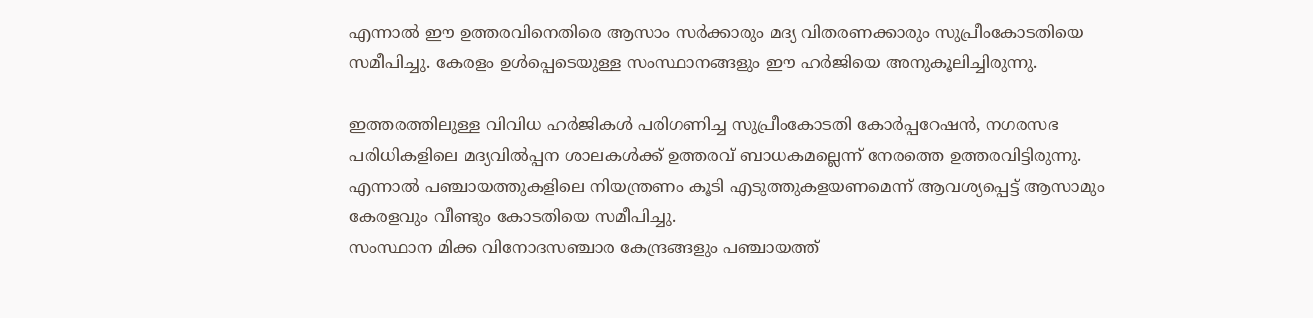എന്നാൽ ഈ ഉത്തരവിനെതിരെ ആസാം സർക്കാരും മദ്യ വിതരണക്കാരും സുപ്രീംകോടതിയെ സമീപിച്ചു. കേരളം ഉൾപ്പെടെയുള്ള സംസ്ഥാനങ്ങളും ഈ ഹർജിയെ അനുകൂലിച്ചിരുന്നു.

ഇത്തരത്തിലുള്ള വിവിധ ഹർജികൾ പരിഗണിച്ച സുപ്രീംകോടതി കോർപ്പറേഷൻ, നഗരസഭ പരിധികളിലെ മദ്യവിൽപ്പന ശാലകൾക്ക് ഉത്തരവ് ബാധകമല്ലെന്ന് നേരത്തെ ഉത്തരവിട്ടിരുന്നു. എന്നാൽ പഞ്ചായത്തുകളിലെ നിയന്ത്രണം കൂടി എടുത്തുകളയണമെന്ന് ആവശ്യപ്പെട്ട് ആസാമും കേരളവും വീണ്ടും കോടതിയെ സമീപിച്ചു.
സംസ്ഥാന മിക്ക വിനോദസഞ്ചാര കേന്ദ്രങ്ങളും പഞ്ചായത്ത്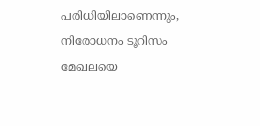പരിധിയിലാണെന്നും, നിരോധനം ടൂറിസം മേഖലയെ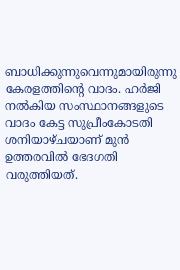ബാധിക്കുന്നുവെന്നുമായിരുന്നു കേരളത്തിന്റെ വാദം. ഹർജി നൽകിയ സംസ്ഥാനങ്ങളുടെ വാദം കേട്ട സുപ്രീംകോടതി ശനിയാഴ്ചയാണ് മുൻ ഉത്തരവിൽ ഭേദഗതി വരുത്തിയത്.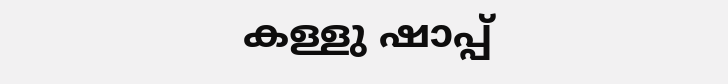കള്ളു ഷാപ്പ്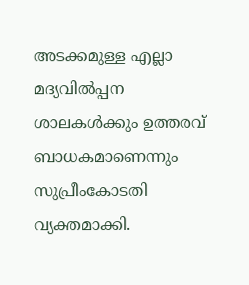അടക്കമുള്ള എല്ലാ മദ്യവിൽപ്പന ശാലകൾക്കും ഉത്തരവ് ബാധകമാണെന്നും സുപ്രീംകോടതി വ്യക്തമാക്കി.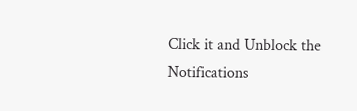Click it and Unblock the Notifications